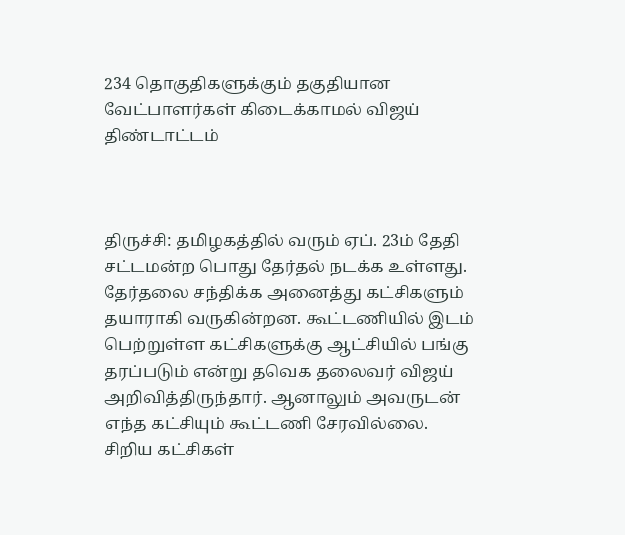234 தொகுதிகளுக்கும் தகுதியான வேட்பாளர்கள் கிடைக்காமல் விஜய் திண்டாட்டம்



திருச்சி: தமிழகத்தில் வரும் ஏப். 23ம் தேதி சட்டமன்ற பொது தேர்தல் நடக்க உள்ளது. தேர்தலை சந்திக்க அனைத்து கட்சிகளும் தயாராகி வருகின்றன. கூட்டணியில் இடம் பெற்றுள்ள கட்சிகளுக்கு ஆட்சியில் பங்கு தரப்படும் என்று தவெக தலைவர் விஜய் அறிவித்திருந்தார். ஆனாலும் அவருடன் எந்த கட்சியும் கூட்டணி சேரவில்லை. சிறிய கட்சிகள்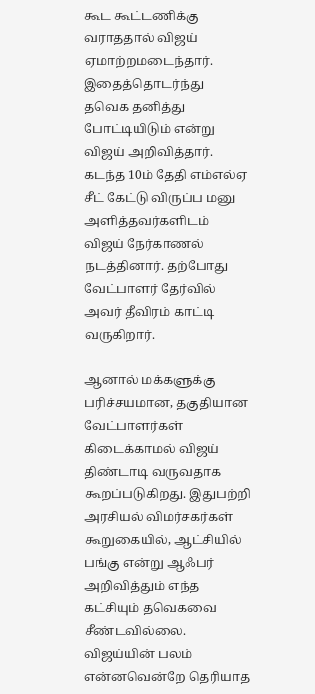கூட கூட்டணிக்கு வராததால் விஜய் ஏமாற்றமடைந்தார். இதைத்தொடர்ந்து தவெக தனித்து போட்டியிடும் என்று விஜய் அறிவித்தார். கடந்த 10ம் தேதி எம்எல்ஏ சீட் கேட்டு விருப்ப மனு அளித்தவர்களிடம் விஜய் நேர்காணல் நடத்தினார். தற்போது வேட்பாளர் தேர்வில் அவர் தீவிரம் காட்டி வருகிறார்.

ஆனால் மக்களுக்கு பரிச்சயமான, தகுதியான வேட்பாளர்கள் கிடைக்காமல் விஜய் திண்டாடி வருவதாக கூறப்படுகிறது. இதுபற்றி அரசியல் விமர்சகர்கள் கூறுகையில், ஆட்சியில் பங்கு என்று ஆஃபர் அறிவித்தும் எந்த கட்சியும் தவெகவை சீண்டவில்லை. விஜய்யின் பலம் என்னவென்றே தெரியாத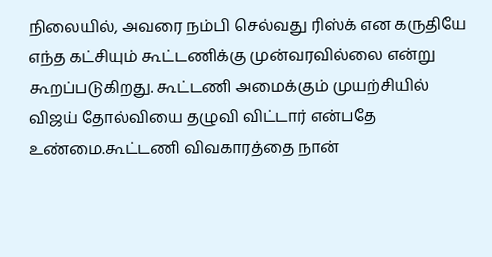நிலையில், அவரை நம்பி செல்வது ரிஸ்க் என கருதியே எந்த கட்சியும் கூட்டணிக்கு முன்வரவில்லை என்று கூறப்படுகிறது. கூட்டணி அமைக்கும் முயற்சியில் விஜய் தோல்வியை தழுவி விட்டார் என்பதே உண்மை.கூட்டணி விவகாரத்தை நான்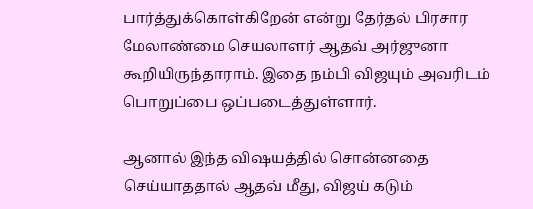பார்த்துக்கொள்கிறேன் என்று தேர்தல் பிரசார மேலாண்மை செயலாளர் ஆதவ் அர்ஜுனா கூறியிருந்தாராம். இதை நம்பி விஜயும் அவரிடம் பொறுப்பை ஒப்படைத்துள்ளார்.

ஆனால் இந்த விஷயத்தில் சொன்னதை செய்யாததால் ஆதவ் மீது, விஜய் கடும்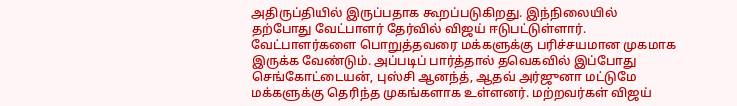அதிருப்தியில் இருப்பதாக கூறப்படுகிறது. இந்நிலையில் தற்போது வேட்பாளர் தேர்வில் விஜய் ஈடுபட்டுள்ளார். வேட்பாளர்களை பொறுத்தவரை மக்களுக்கு பரிச்சயமான முகமாக இருக்க வேண்டும். அப்படிப் பார்த்தால் தவெகவில் இப்போது செங்கோட்டையன், புஸ்சி ஆனந்த், ஆதவ் அர்ஜுனா மட்டுமே மக்களுக்கு தெரிந்த முகங்களாக உள்ளனர். மற்றவர்கள் விஜய்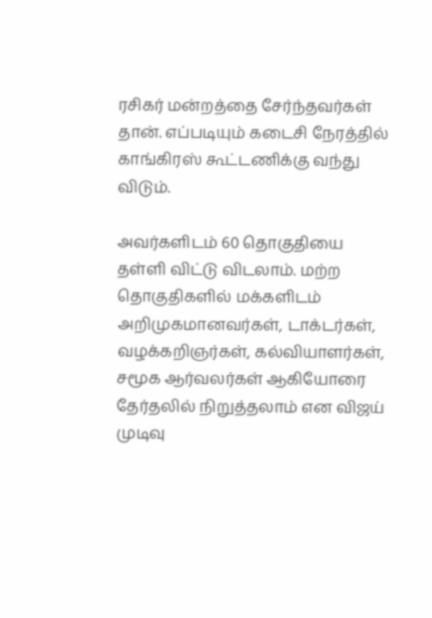ரசிகர் மன்றத்தை சேர்ந்தவர்கள் தான். எப்படியும் கடைசி நேரத்தில் காங்கிரஸ் கூட்டணிக்கு வந்து விடும்.

அவர்களிடம் 60 தொகுதியை தள்ளி விட்டு விடலாம். மற்ற தொகுதிகளில் மக்களிடம் அறிமுகமானவர்கள், டாக்டர்கள், வழக்கறிஞர்கள், கல்வியாளர்கள், சமூக ஆர்வலர்கள் ஆகியோரை தேர்தலில் நிறுத்தலாம் என விஜய் முடிவு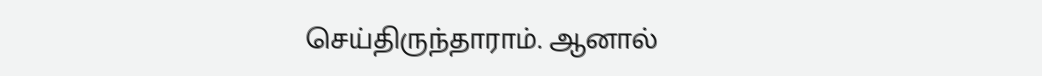செய்திருந்தாராம். ஆனால்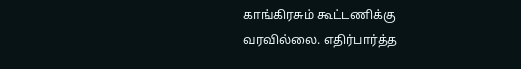காங்கிரசும் கூட்டணிக்கு வரவில்லை. எதிர்பார்த்த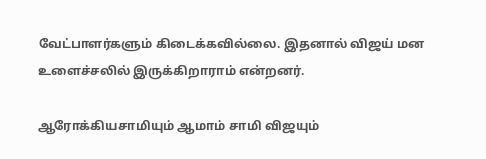வேட்பாளர்களும் கிடைக்கவில்லை. இதனால் விஜய் மன உளைச்சலில் இருக்கிறாராம் என்றனர்.

ஆரோக்கியசாமியும் ஆமாம் சாமி விஜயும்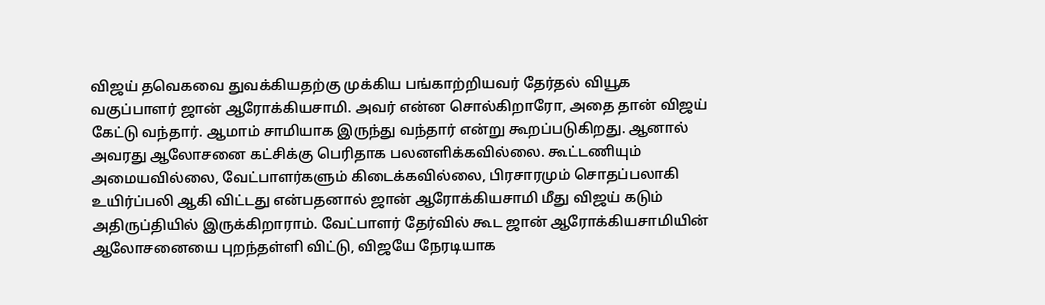விஜய் தவெகவை துவக்கியதற்கு முக்கிய பங்காற்றியவர் தேர்தல் வியூக வகுப்பாளர் ஜான் ஆரோக்கியசாமி. அவர் என்ன சொல்கிறாரோ, அதை தான் விஜய் கேட்டு வந்தார். ஆமாம் சாமியாக இருந்து வந்தார் என்று கூறப்படுகிறது. ஆனால் அவரது ஆலோசனை கட்சிக்கு பெரிதாக பலனளிக்கவில்லை. கூட்டணியும் அமையவில்லை, வேட்பாளர்களும் கிடைக்கவில்லை, பிரசாரமும் சொதப்பலாகி உயிர்ப்பலி ஆகி விட்டது என்பதனால் ஜான் ஆரோக்கியசாமி மீது விஜய் கடும் அதிருப்தியில் இருக்கிறாராம். வேட்பாளர் தேர்வில் கூட ஜான் ஆரோக்கியசாமியின் ஆலோசனையை புறந்தள்ளி விட்டு, விஜயே நேரடியாக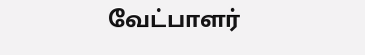வேட்பாளர்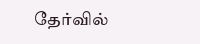தேர்வில்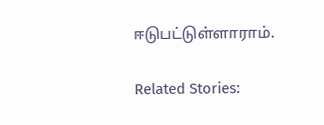ஈடுபட்டுள்ளாராம்.

Related Stories: